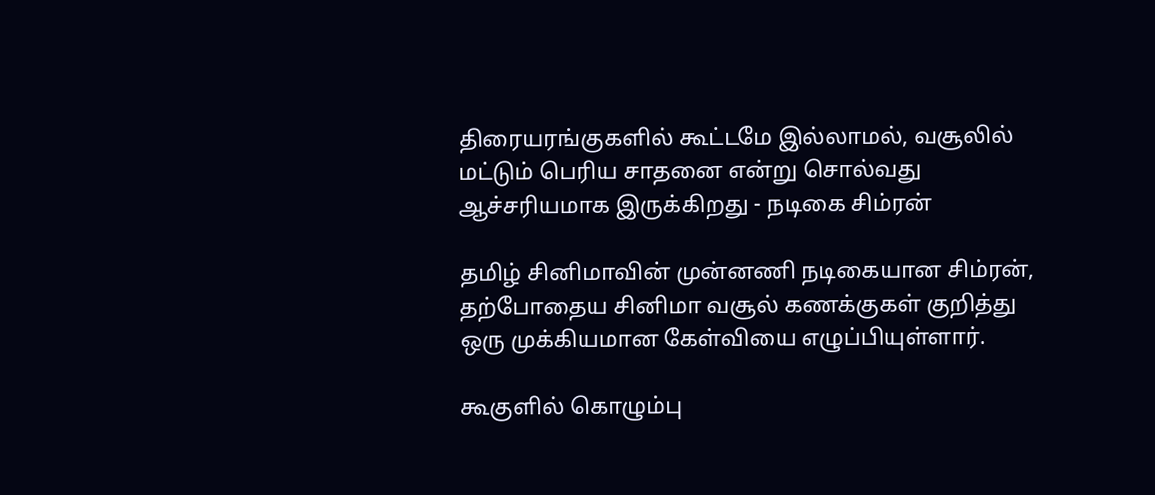திரையரங்குகளில் கூட்டமே இல்லாமல், வசூலில் மட்டும் பெரிய சாதனை என்று சொல்வது ஆச்சரியமாக இருக்கிறது - நடிகை சிம்ரன்

தமிழ் சினிமாவின் முன்னணி நடிகையான சிம்ரன், தற்போதைய சினிமா வசூல் கணக்குகள் குறித்து ஒரு முக்கியமான கேள்வியை எழுப்பியுள்ளார்.

கூகுளில் கொழும்பு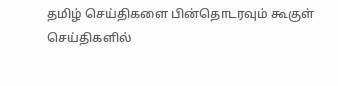தமிழ் செய்திகளை பின்தொடரவும் கூகுள் செய்திகளில்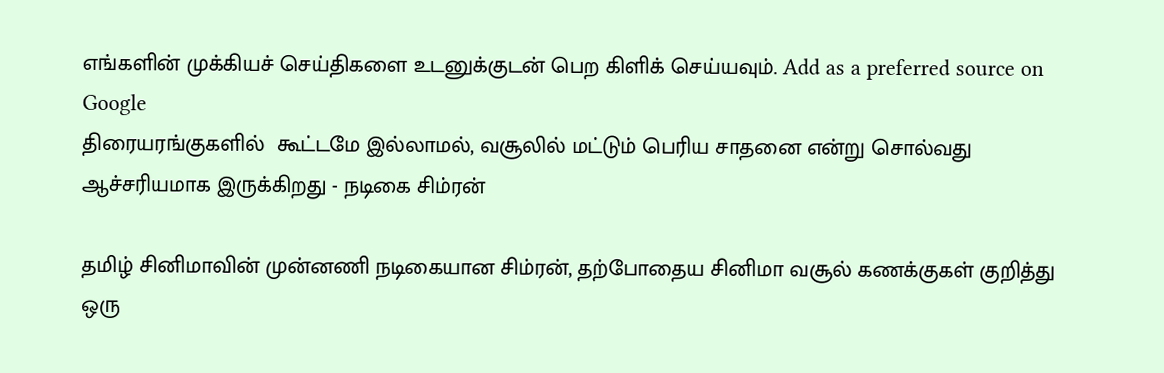எங்களின் முக்கியச் செய்திகளை உடனுக்குடன் பெற கிளிக் செய்யவும். Add as a preferred source on Google
திரையரங்குகளில்  கூட்டமே இல்லாமல், வசூலில் மட்டும் பெரிய சாதனை என்று சொல்வது ஆச்சரியமாக இருக்கிறது - நடிகை சிம்ரன்

தமிழ் சினிமாவின் முன்னணி நடிகையான சிம்ரன், தற்போதைய சினிமா வசூல் கணக்குகள் குறித்து ஒரு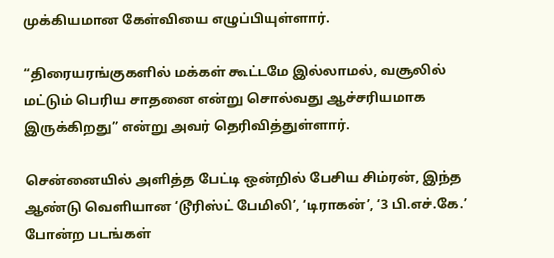முக்கியமான கேள்வியை எழுப்பியுள்ளார்.

“திரையரங்குகளில் மக்கள் கூட்டமே இல்லாமல், வசூலில் மட்டும் பெரிய சாதனை என்று சொல்வது ஆச்சரியமாக இருக்கிறது” என்று அவர் தெரிவித்துள்ளார்.

சென்னையில் அளித்த பேட்டி ஒன்றில் பேசிய சிம்ரன், இந்த ஆண்டு வெளியான ‘டூரிஸ்ட் பேமிலி’, ‘டிராகன்’, ‘3 பி.எச்.கே.’ போன்ற படங்கள்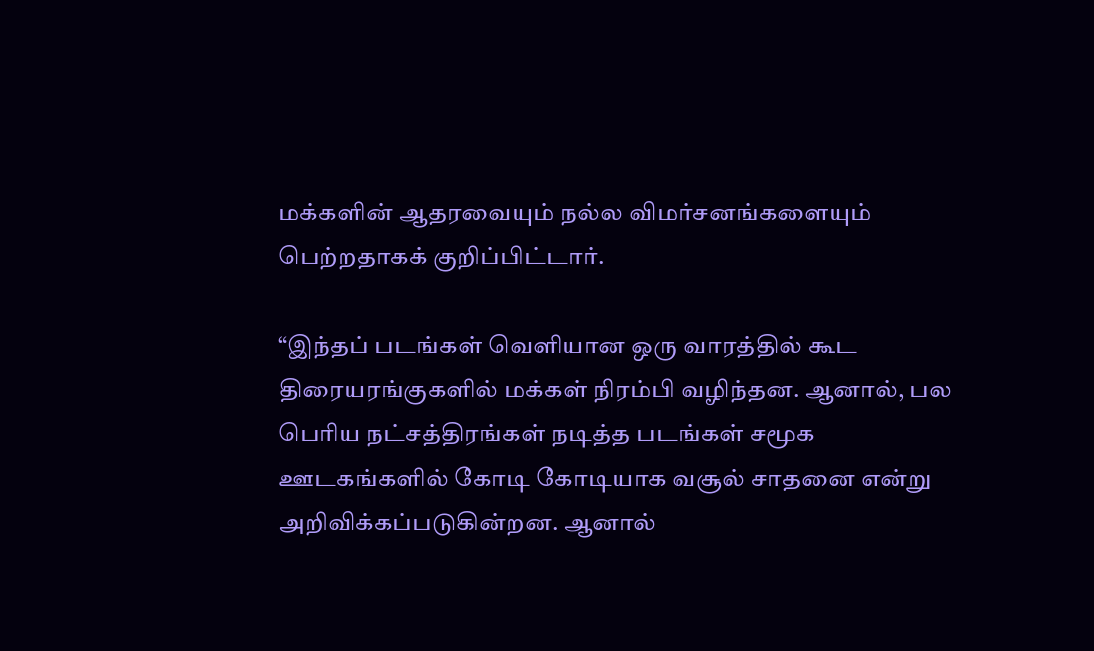மக்களின் ஆதரவையும் நல்ல விமர்சனங்களையும் பெற்றதாகக் குறிப்பிட்டார்.

“இந்தப் படங்கள் வெளியான ஒரு வாரத்தில் கூட திரையரங்குகளில் மக்கள் நிரம்பி வழிந்தன. ஆனால், பல பெரிய நட்சத்திரங்கள் நடித்த படங்கள் சமூக ஊடகங்களில் கோடி கோடியாக வசூல் சாதனை என்று அறிவிக்கப்படுகின்றன. ஆனால்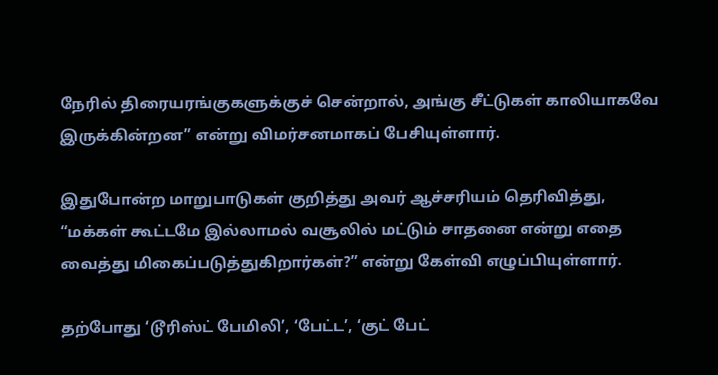நேரில் திரையரங்குகளுக்குச் சென்றால், அங்கு சீட்டுகள் காலியாகவே இருக்கின்றன” என்று விமர்சனமாகப் பேசியுள்ளார்.

இதுபோன்ற மாறுபாடுகள் குறித்து அவர் ஆச்சரியம் தெரிவித்து, “மக்கள் கூட்டமே இல்லாமல் வசூலில் மட்டும் சாதனை என்று எதை வைத்து மிகைப்படுத்துகிறார்கள்?” என்று கேள்வி எழுப்பியுள்ளார்.

தற்போது ‘டூரிஸ்ட் பேமிலி’, ‘பேட்ட’, ‘குட் பேட்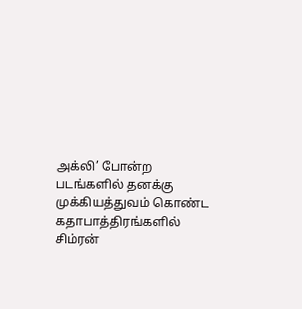அக்லி’ போன்ற படங்களில் தனக்கு முக்கியத்துவம் கொண்ட கதாபாத்திரங்களில் சிம்ரன்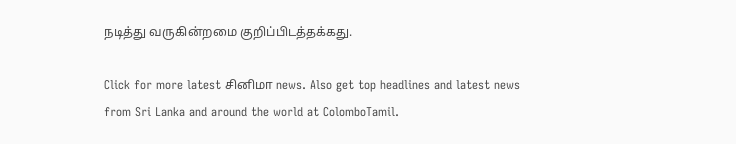நடித்து வருகின்றமை குறிப்பிடத்தக்கது.

Click for more latest சினிமா news. Also get top headlines and latest news from Sri Lanka and around the world at ColomboTamil.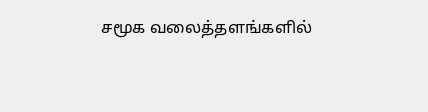சமூக வலைத்தளங்களில்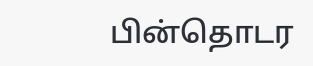பின்தொடர